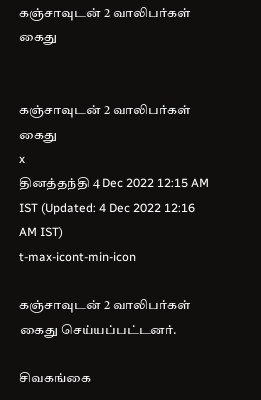கஞ்சாவுடன் 2 வாலிபர்கள் கைது


கஞ்சாவுடன் 2 வாலிபர்கள் கைது
x
தினத்தந்தி 4 Dec 2022 12:15 AM IST (Updated: 4 Dec 2022 12:16 AM IST)
t-max-icont-min-icon

கஞ்சாவுடன் 2 வாலிபர்கள் கைது செய்யப்பட்டனர்.

சிவகங்கை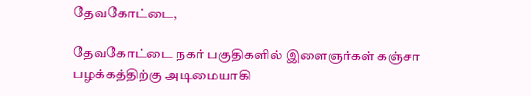தேவகோட்டை,

தேவகோட்டை நகர் பகுதிகளில் இளைஞர்கள் கஞ்சா பழக்கத்திற்கு அடிமையாகி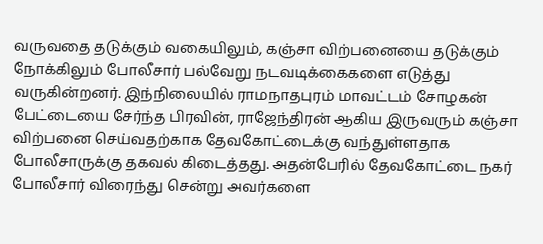வருவதை தடுக்கும் வகையிலும், கஞ்சா விற்பனையை தடுக்கும் நோக்கிலும் போலீசார் பல்வேறு நடவடிக்கைகளை எடுத்து வருகின்றனர். இந்நிலையில் ராமநாதபுரம் மாவட்டம் சோழகன் பேட்டையை சேர்ந்த பிரவின், ராஜேந்திரன் ஆகிய இருவரும் கஞ்சா விற்பனை செய்வதற்காக தேவகோட்டைக்கு வந்துள்ளதாக போலீசாருக்கு தகவல் கிடைத்தது. அதன்பேரில் தேவகோட்டை நகர் போலீசார் விரைந்து சென்று அவர்களை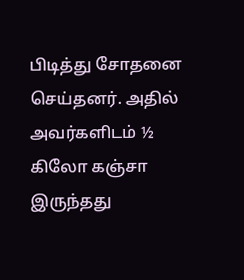பிடித்து சோதனை செய்தனர். அதில் அவர்களிடம் ½ கிலோ கஞ்சா இருந்தது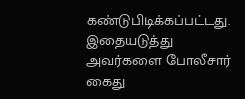கண்டுபிடிக்கப்பட்டது. இதையடுத்து அவர்களை போலீசார் கைது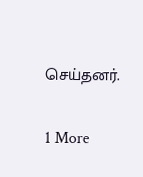செய்தனர்.

1 More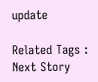update

Related Tags :
Next Story